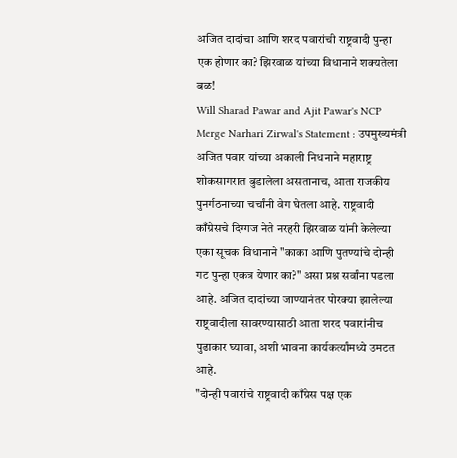अजित दादांचा आणि शरद पवारांची राष्ट्रवादी पुन्हा एक होणार का? झिरवाळ यांच्या विधानाने शक्यतेला बळ!
Will Sharad Pawar and Ajit Pawar's NCP Merge Narhari Zirwal's Statement : उपमुख्यमंत्री अजित पवार यांच्या अकाली निधनाने महाराष्ट्र शोकसागरात बुडालेला असतानाच, आता राजकीय पुनर्गठनाच्या चर्चांनी वेग घेतला आहे. राष्ट्रवादी काँग्रेसचे दिग्गज नेते नरहरी झिरवाळ यांनी केलेल्या एका सूचक विधानाने "काका आणि पुतण्यांचे दोन्ही गट पुन्हा एकत्र येणार का?" असा प्रश्न सर्वांना पडला आहे. अजित दादांच्या जाण्यानंतर पोरक्या झालेल्या राष्ट्रवादीला सावरण्यासाठी आता शरद पवारांनीच पुढाकार घ्यावा, अशी भावना कार्यकर्त्यांमध्ये उमटत आहे.
"दोन्ही पवारांचे राष्ट्रवादी काँग्रेस पक्ष एक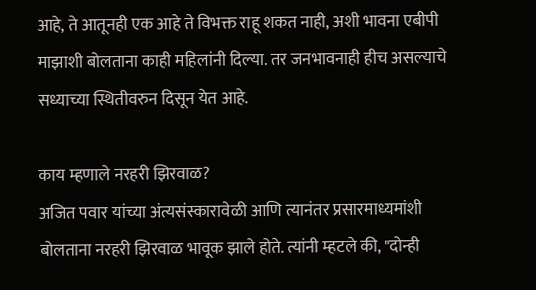आहे, ते आतूनही एक आहे ते विभक्त राहू शकत नाही, अशी भावना एबीपी माझाशी बोलताना काही महिलांनी दिल्या. तर जनभावनाही हीच असल्याचे सध्याच्या स्थितीवरुन दिसून येत आहे.

काय म्हणाले नरहरी झिरवाळ?
अजित पवार यांच्या अंत्यसंस्कारावेळी आणि त्यानंतर प्रसारमाध्यमांशी बोलताना नरहरी झिरवाळ भावूक झाले होते. त्यांनी म्हटले की, "दोन्ही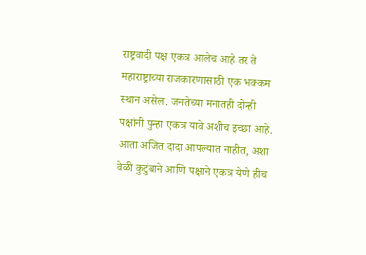राष्ट्रवादी पक्ष एकत्र आलेच आहे तर ते महाराष्ट्राच्या राजकारणासाठी एक भक्कम स्थान असेल. जनतेच्या मनातही दोन्ही पक्षांनी पुन्हा एकत्र यावे अशीच इच्छा आहे. आता अजित दादा आपल्यात नाहीत, अशा वेळी कुटुंबाने आणि पक्षाने एकत्र येणे हीच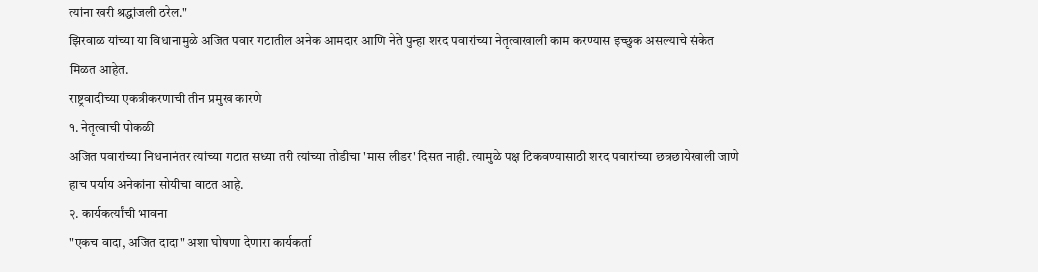त्यांना खरी श्रद्धांजली ठरेल."
झिरवाळ यांच्या या विधानामुळे अजित पवार गटातील अनेक आमदार आणि नेते पुन्हा शरद पवारांच्या नेतृत्वाखाली काम करण्यास इच्छुक असल्याचे संकेत मिळत आहेत.
राष्ट्रवादीच्या एकत्रीकरणाची तीन प्रमुख कारणे
१. नेतृत्वाची पोकळी
अजित पवारांच्या निधनानंतर त्यांच्या गटात सध्या तरी त्यांच्या तोडीचा 'मास लीडर' दिसत नाही. त्यामुळे पक्ष टिकवण्यासाठी शरद पवारांच्या छत्रछायेखाली जाणे हाच पर्याय अनेकांना सोयीचा वाटत आहे.
२. कार्यकर्त्यांची भावना
"एकच वादा, अजित दादा" अशा घोषणा देणारा कार्यकर्ता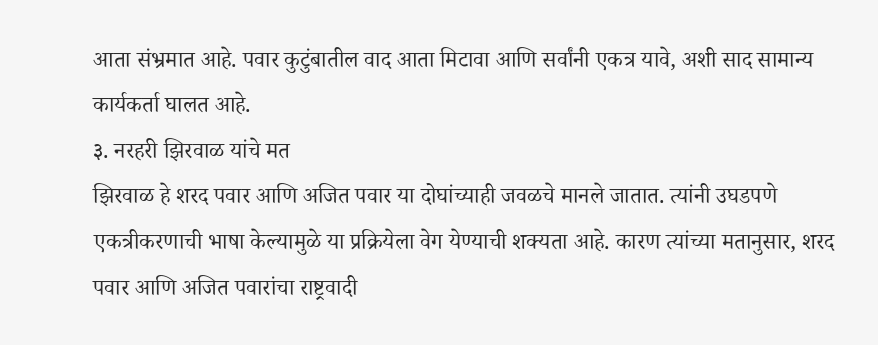आता संभ्रमात आहे. पवार कुटुंबातील वाद आता मिटावा आणि सर्वांनी एकत्र यावे, अशी साद सामान्य कार्यकर्ता घालत आहे.
३. नरहरी झिरवाळ यांचे मत
झिरवाळ हे शरद पवार आणि अजित पवार या दोघांच्याही जवळचे मानले जातात. त्यांनी उघडपणे एकत्रीकरणाची भाषा केल्यामुळे या प्रक्रियेला वेग येण्याची शक्यता आहे. कारण त्यांच्या मतानुसार, शरद पवार आणि अजित पवारांचा राष्ट्रवादी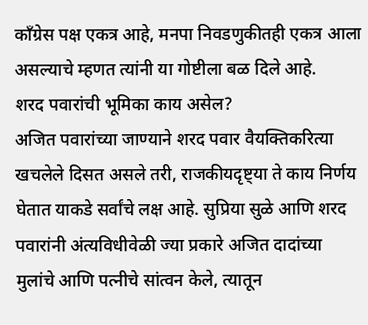काँग्रेस पक्ष एकत्र आहे, मनपा निवडणुकीतही एकत्र आला असल्याचे म्हणत त्यांनी या गोष्टीला बळ दिले आहे.
शरद पवारांची भूमिका काय असेल?
अजित पवारांच्या जाण्याने शरद पवार वैयक्तिकरित्या खचलेले दिसत असले तरी, राजकीयदृष्ट्या ते काय निर्णय घेतात याकडे सर्वांचे लक्ष आहे. सुप्रिया सुळे आणि शरद पवारांनी अंत्यविधीवेळी ज्या प्रकारे अजित दादांच्या मुलांचे आणि पत्नीचे सांत्वन केले, त्यातून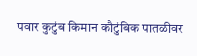पवार कुटुंब किमान कौटुंबिक पातळीवर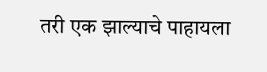तरी एक झाल्याचे पाहायला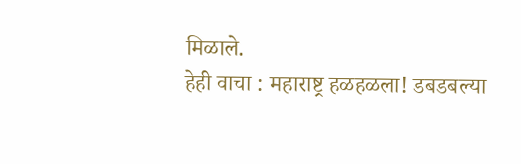मिळाले.
हेही वाचा : महाराष्ट्र हळहळला! डबडबल्या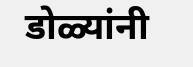डोळ्यांनी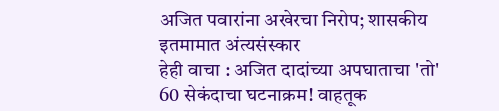अजित पवारांना अखेरचा निरोप; शासकीय इतमामात अंत्यसंस्कार
हेही वाचा : अजित दादांच्या अपघाताचा 'तो' 60 सेकंदाचा घटनाक्रम! वाहतूक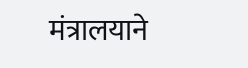मंत्रालयाने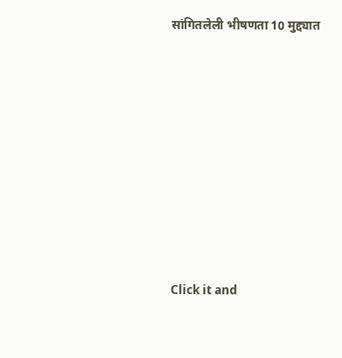सांगितलेली भीषणता 10 मुद्द्यात












Click it and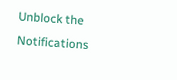Unblock the Notifications